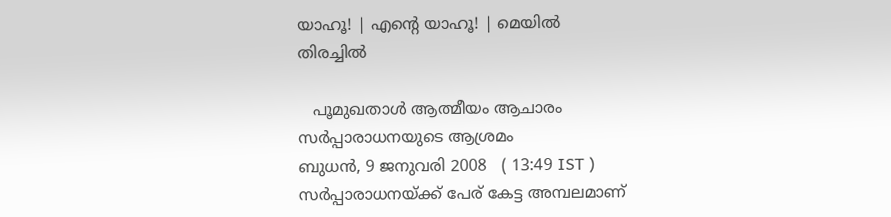യാഹൂ! | എന്‍റെ യാഹൂ! | മെയില്‍
തിരച്ചില്‍

   പൂമുഖതാള്‍ ആത്മീയം ആചാരം
സര്‍പ്പാരാധനയുടെ ആശ്രമം
ബുധന്‍, 9 ജനുവരി 2008   ( 13:49 IST )
സര്‍പ്പാരാധനയ്‌ക്ക് പേര് കേട്ട അമ്പലമാണ്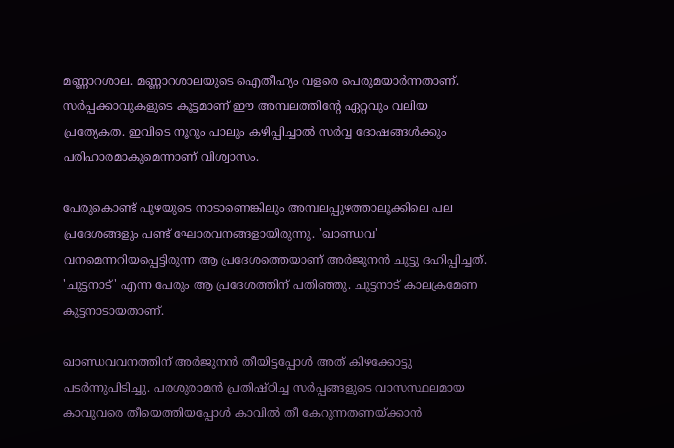മണ്ണാറശാല. മണ്ണാറശാലയുടെ ഐതീഹ്യം വളരെ പെരുമയാര്‍ന്നതാണ്. സര്‍പ്പക്കാവുകളുടെ കൂട്ടമാണ് ഈ അമ്പലത്തിന്‍റേ ഏറ്റവും വലിയ പ്രത്യേകത. ഇവിടെ നൂറും പാലും കഴിപ്പിച്ചാല്‍ സര്‍വ്വ ദോഷങ്ങള്‍ക്കും പരിഹാരമാകുമെന്നാണ് വിശ്വാസം.

പേരുകൊണ്ട്‌ പുഴയുടെ നാടാണെങ്കിലും അമ്പലപ്പുഴത്താലൂക്കിലെ പല പ്രദേശങ്ങളും പണ്ട്‌ ഘോരവനങ്ങളായിരുന്നു. 'ഖാണ്ഡവ' വനമെന്നറിയപ്പെട്ടിരുന്ന ആ പ്രദേശത്തെയാണ്‌ അര്‍ജുനന്‍ ചുട്ടു ദഹിപ്പിച്ചത്‌. 'ചുട്ടനാട്‌' എന്ന പേരും ആ പ്രദേശത്തിന് പതിഞ്ഞു. ചുട്ടനാട്‌ കാലക്രമേണ കുട്ടനാടായതാണ്‌.

ഖാണ്ഡവവനത്തിന്‌ അര്‍ജുനന്‍ തീയിട്ടപ്പോള്‍ അത്‌ കിഴക്കോട്ടു പടര്‍ന്നുപിടിച്ചു. പരശുരാമന്‍ പ്രതിഷ്ഠിച്ച സര്‍പ്പങ്ങളുടെ വാസസ്ഥലമായ കാവുവരെ തീയെത്തിയപ്പോള്‍ കാവില്‍ തീ കേറുന്നതണയ്ക്കാന്‍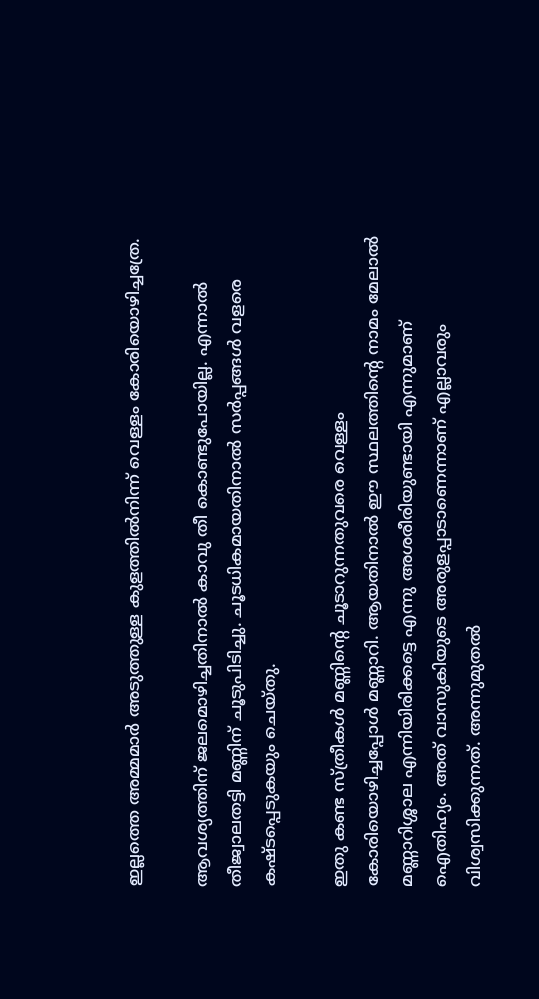ഇല്ലത്തെ അമ്മമാര്‍ അടുത്തുള്ള കുളത്തില്‍നിന്ന്‌ വെള്ളം കോരിയൊഴിച്ചത്രേ.

ആവശ്യത്തിന്‌ ജലമൊഴിച്ചതിനാല്‍ കാവു തീ കൊണ്ടുപോയില്ല. എന്നാല്‍ തീജ്വാലതട്ടി മണ്ണിന് ചൂടുപിടിച്ചു. ചൂടധികമായതിനാല്‍ സര്‍പ്പങ്ങള്‍ വളരെ കഷ്ടപ്പെടുകയും ചെയ്തു.

ഇതു കണ്ട സ്ത്രീകള്‍ മണ്ണിന്‍റെ ചൂടാറുന്നതുവരെ വെള്ളം കോരിയൊഴിച്ചപ്പോള്‍ മണ്ണാറി. ആയതിനാല്‍ ഈ സ്ഥലത്തിന്‍റെ നാമം മേലാല്‍ മണ്ണാറിശ്ശാല എന്നിയിരിക്കട്ടെ എന്നു അശരീരിയുണ്ടായി എന്നുമാണ് ഐതിഹ്യം. അത്‌ വാസുകിയുടെ അരുളപ്പാടാണെന്നാണ്‌ എല്ലാവരും വിശ്വസിക്കുന്നത്‌. അന്നുമുതല്‍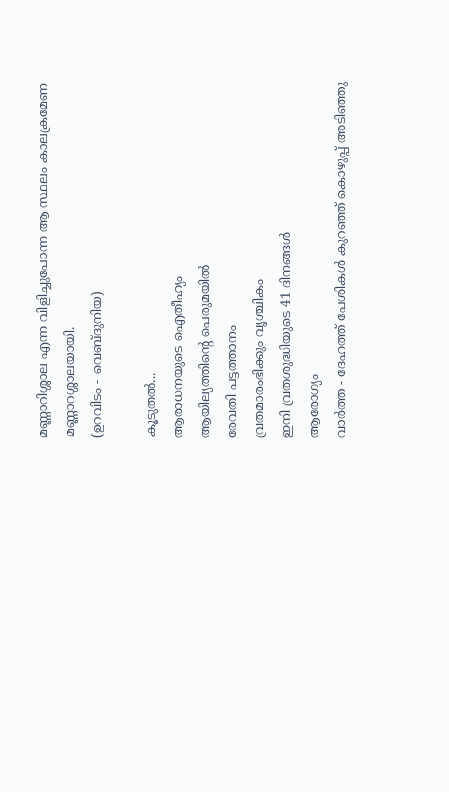മണ്ണാറിശ്ശാല എന്ന വിളിച്ചുപോന്ന ആ സ്ഥലം കാലക്രമേണ മണ്ണാറശ്ശാലയായി.
(ഉറവിടം - വെബ്‌ദുനിയ)

കൂടുതല്‍...
ആരാധനയുടെ ഐതീഹ്യം
ആയില്യത്തിന്‍റെ പെരുമയില്‍
രേവതി പട്ടത്താനം
വ്രതമാരംഭിക്കും വൃശ്ചികം
ഇനി വ്രതശുദ്ധിയുടെ 41 ദിനങ്ങള്‍
ആരോഗ്യം
വാര്‍ത്ത - ദേഹത്ത് പേശികള്‍ കുറഞ്ഞ് കൊഴുപ്പ് അടിഞ്ഞു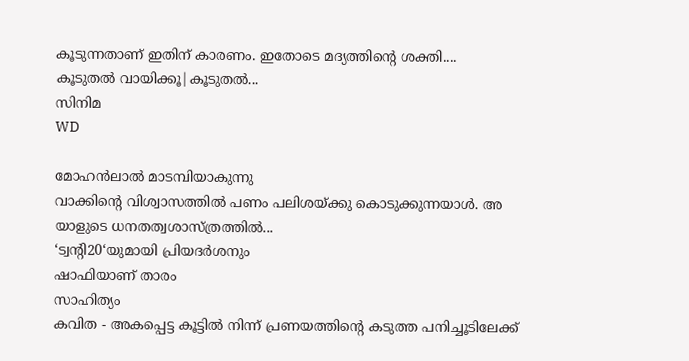കൂടുന്നതാണ് ഇതിന് കാരണം. ഇതോടെ മദ്യത്തിന്‍റെ ശക്തി....
കൂടുതല്‍ വായിക്കൂ|കൂടുതല്‍...
സിനിമ
WD

മോഹന്‍ലാല്‍ മാടമ്പിയാകുന്നു
വാക്കിന്‍റെ വിശ്വാസത്തില്‍ പണം പലിശയ്ക്കു കൊടുക്കുന്നയാള്‍. അ യാളുടെ ധനതത്വശാസ്ത്രത്തില്‍...
‘ട്വന്‍റി20‘യുമായി പ്രിയദര്‍ശനും
ഷാഫിയാണ് താരം
സാഹിത്യം
കവിത - അകപ്പെട്ട കൂട്ടില്‍ നിന്ന് പ്രണയത്തിന്‍റെ കടുത്ത പനിച്ചൂടിലേക്ക്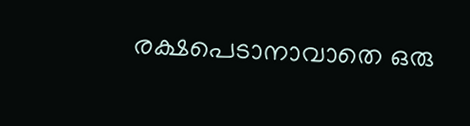രക്ഷപെടാനാവാതെ ഒരു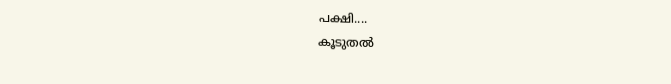പക്ഷി....
കൂടുതല്‍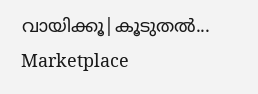വായിക്കൂ|കൂടുതല്‍...
Marketplace